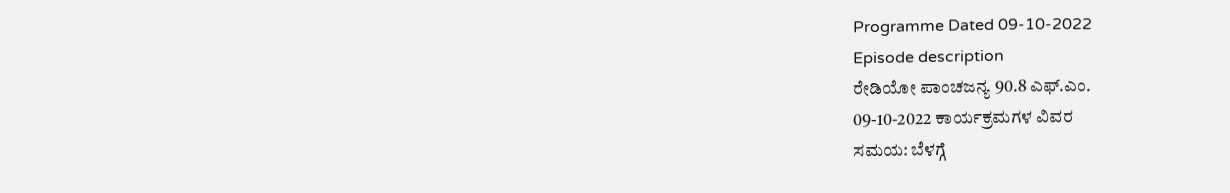Programme Dated 09-10-2022
Episode description
ರೇಡಿಯೋ ಪಾಂಚಜನ್ಯ 90.8 ಎಫ್.ಎಂ.
09-10-2022 ಕಾರ್ಯಕ್ರಮಗಳ ವಿವರ
ಸಮಯ: ಬೆಳಗ್ಗೆ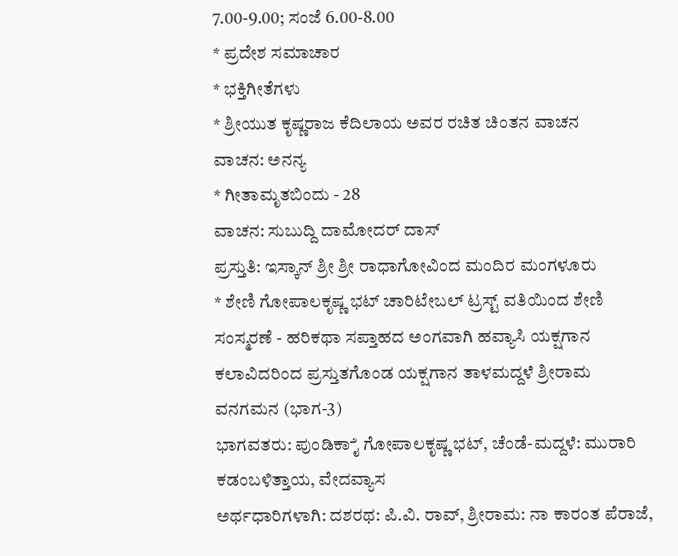7.00-9.00; ಸಂಜೆ 6.00-8.00
* ಪ್ರದೇಶ ಸಮಾಚಾರ
* ಭಕ್ತಿಗೀತೆಗಳು
* ಶ್ರೀಯುತ ಕೃಷ್ಣರಾಜ ಕೆದಿಲಾಯ ಅವರ ರಚಿತ ಚಿಂತನ ವಾಚನ
ವಾಚನ: ಅನನ್ಯ
* ಗೀತಾಮೃತಬಿಂದು - 28
ವಾಚನ: ಸುಬುದ್ದಿ ದಾಮೋದರ್ ದಾಸ್
ಪ್ರಸ್ತುತಿ: ಇಸ್ಕಾನ್ ಶ್ರೀ ಶ್ರೀ ರಾಧಾಗೋವಿಂದ ಮಂದಿರ ಮಂಗಳೂರು
* ಶೇಣಿ ಗೋಪಾಲಕೃಷ್ಣ ಭಟ್ ಚಾರಿಟೇಬಲ್ ಟ್ರಸ್ಟ್ ವತಿಯಿಂದ ಶೇಣಿ ಸಂಸ್ಮರಣೆ - ಹರಿಕಥಾ ಸಪ್ತಾಹದ ಅಂಗವಾಗಿ ಹವ್ಯಾಸಿ ಯಕ್ಷಗಾನ ಕಲಾವಿದರಿಂದ ಪ್ರಸ್ತುತಗೊಂಡ ಯಕ್ಷಗಾನ ತಾಳಮದ್ದಳೆ ಶ್ರೀರಾಮ ವನಗಮನ (ಭಾಗ-3)
ಭಾಗವತರು: ಪುಂಡಿಕಾೈ ಗೋಪಾಲಕೃಷ್ಣ ಭಟ್, ಚೆಂಡೆ-ಮದ್ದಳೆ: ಮುರಾರಿ ಕಡಂಬಳಿತ್ತಾಯ, ವೇದವ್ಯಾಸ
ಅರ್ಥಧಾರಿಗಳಾಗಿ: ದಶರಥ: ಪಿ.ವಿ. ರಾವ್, ಶ್ರೀರಾಮ: ನಾ ಕಾರಂತ ಪೆರಾಜೆ,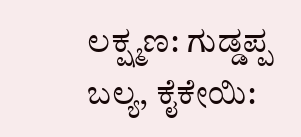ಲಕ್ಷ್ಮಣ: ಗುಡ್ಡಪ್ಪ ಬಲ್ಯ, ಕೈಕೇಯಿ: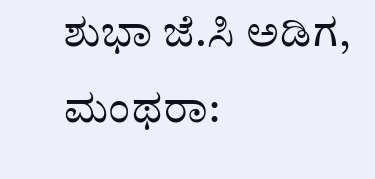ಶುಭಾ ಜೆ.ಸಿ ಅಡಿಗ, ಮಂಥರಾ: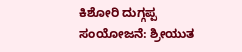ಕಿಶೋರಿ ದುಗ್ಗಪ್ಪ
ಸಂಯೋಜನೆ: ಶ್ರೀಯುತ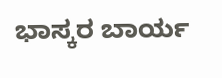ಭಾಸ್ಕರ ಬಾರ್ಯ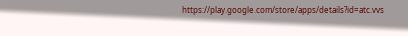https://play.google.com/store/apps/details?id=atc.vvs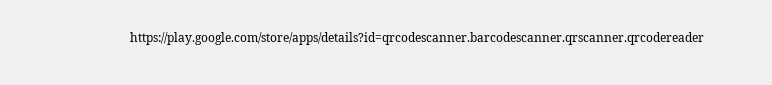https://play.google.com/store/apps/details?id=qrcodescanner.barcodescanner.qrscanner.qrcodereader